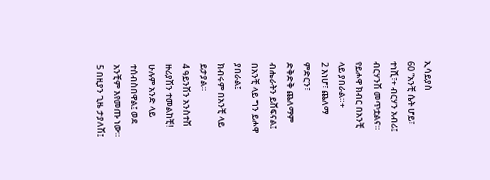ኢሳይያስ
60 “አንቺ ሴት ሆይ፣ ተነሺ፣+ ብርሃን አብሪ፤ ብርሃንሽ መጥቷልና።
የይሖዋ ክብር በአንቺ ላይ ያበራል።+
2 እነሆ፣ ጨለማ ምድርን፣
ድቅድቅ ጨለማም ብሔራትን ይሸፍናል፤
በአንቺ ላይ ግን ይሖዋ ያበራል፤
ክብሩም በአንቺ ላይ ይታያል።
4 ዓይንሽን አንስተሽ ዙሪያሽን ተመልከቺ!
ሁሉም አንድ ላይ ተሰብስበዋል፤ ወደ አንቺም እየመጡ ነው።
5 በዚያን ጊዜ ታያለሽ፤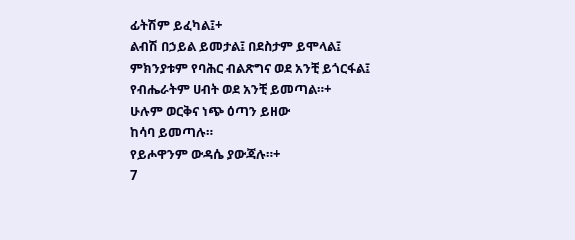ፊትሽም ይፈካል፤+
ልብሽ በኃይል ይመታል፤ በደስታም ይሞላል፤
ምክንያቱም የባሕር ብልጽግና ወደ አንቺ ይጎርፋል፤
የብሔራትም ሀብት ወደ አንቺ ይመጣል።+
ሁሉም ወርቅና ነጭ ዕጣን ይዘው
ከሳባ ይመጣሉ።
የይሖዋንም ውዳሴ ያውጃሉ።+
7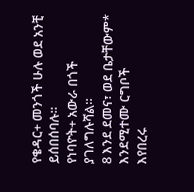የቄዳር+ መንጎች ሁሉ ወደ አንቺ ይሰበሰባሉ።
የነባዮት+ አውራ በጎች ያገለግሉሻል።
8 እንደ ደመና፣ ወደ ቤታቸውም* እንደሚተሙ ርግቦች
እየበረሩ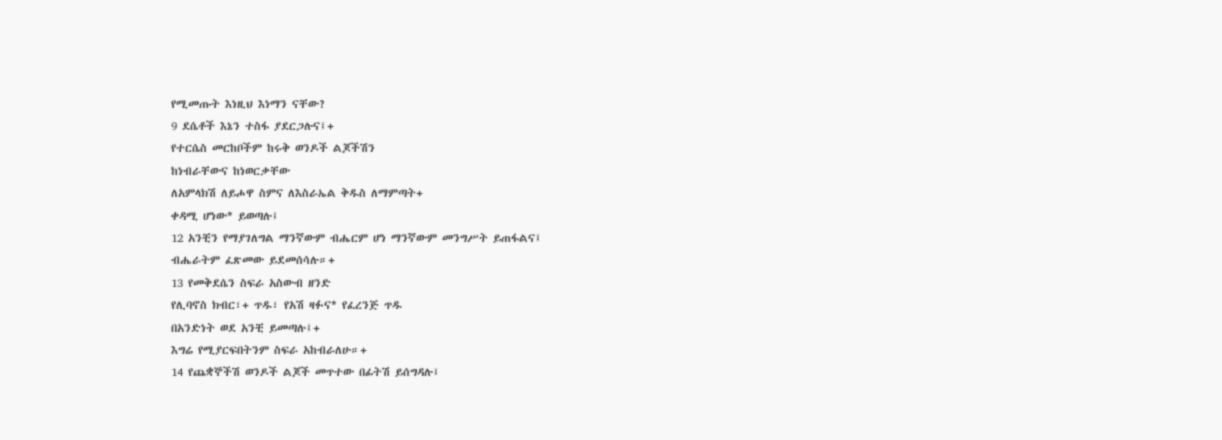የሚመጡት እነዚህ እነማን ናቸው?
9 ደሴቶች እኔን ተስፋ ያደርጋሉና፤+
የተርሴስ መርከቦችም ከሩቅ ወንዶች ልጆችሽን
ከነብራቸውና ከነወርቃቸው
ለአምላክሽ ለይሖዋ ስምና ለእስራኤል ቅዱስ ለማምጣት+
ቀዳሚ ሆነው* ይወጣሉ፤
12 አንቺን የማያገለግል ማንኛውም ብሔርም ሆነ ማንኛውም መንግሥት ይጠፋልና፤
ብሔራትም ፈጽመው ይደመሰሳሉ።+
13 የመቅደሴን ስፍራ አስውብ ዘንድ
የሊባኖስ ክብር፣+ ጥዱ፣ የአሽ ዛፉና* የፈረንጅ ጥዱ
በአንድነት ወደ አንቺ ይመጣሉ፤+
እግሬ የሚያርፍበትንም ስፍራ አከብራለሁ።+
14 የጨቋኞችሽ ወንዶች ልጆች መጥተው በፊትሽ ይሰግዳሉ፤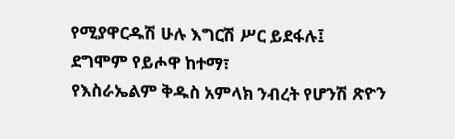የሚያዋርዱሽ ሁሉ እግርሽ ሥር ይደፋሉ፤
ደግሞም የይሖዋ ከተማ፣
የእስራኤልም ቅዱስ አምላክ ንብረት የሆንሽ ጽዮን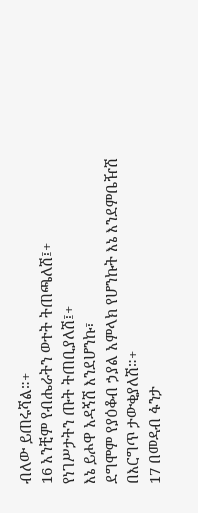ብለው ይጠሩሻል።+
16 አንቺም የብሔራትን ወተት ትጠጫለሽ፤+
የነገሥታትን ጡት ትጠቢያለሽ፤+
እኔ ይሖዋ አዳኝሽ እንደሆንኩ፣
ደግሞም የያዕቆብ ኃያል አምላክ የሆንኩት እኔ እንደምቤዥሽ በእርግጥ ታውቂያለሽ።+
17 በመዳብ ፋንታ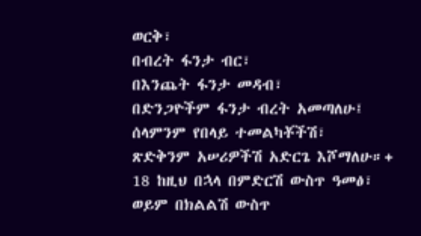ወርቅ፣
በብረት ፋንታ ብር፣
በእንጨት ፋንታ መዳብ፣
በድንጋዮችም ፋንታ ብረት አመጣለሁ፤
ሰላምንም የበላይ ተመልካቾችሽ፣
ጽድቅንም አሠሪዎችሽ አድርጌ እሾማለሁ።+
18 ከዚህ በኋላ በምድርሽ ውስጥ ዓመፅ፣
ወይም በክልልሽ ውስጥ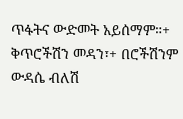ጥፋትና ውድመት አይሰማም።+
ቅጥሮችሽን መዳን፣+ በሮችሽንም ውዳሴ ብለሽ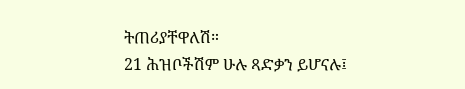ትጠሪያቸዋለሽ።
21 ሕዝቦችሽም ሁሉ ጻድቃን ይሆናሉ፤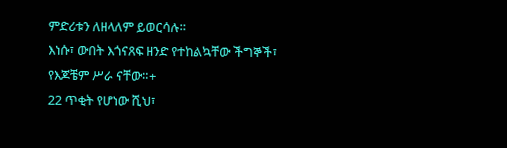ምድሪቱን ለዘላለም ይወርሳሉ።
እነሱ፣ ውበት እጎናጸፍ ዘንድ የተከልኳቸው ችግኞች፣
የእጆቼም ሥራ ናቸው።+
22 ጥቂት የሆነው ሺህ፣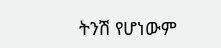ትንሽ የሆነውም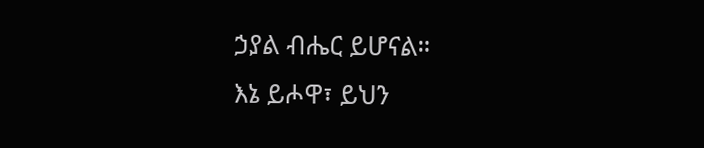ኃያል ብሔር ይሆናል።
እኔ ይሖዋ፣ ይህን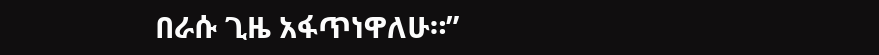በራሱ ጊዜ አፋጥነዋለሁ።”